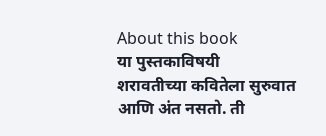About this book
या पुस्तकाविषयी
शरावतीच्या कवितेला सुरुवात आणि अंत नसतो. ती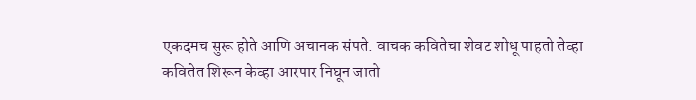एकदमच सुरू होते आणि अचानक संपते. वाचक कवितेचा शेवट शोधू पाहतो तेव्हा कवितेत शिरून केव्हा आरपार निघून जातो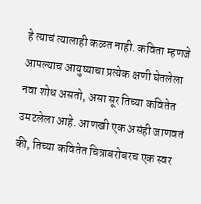हे त्याचं त्यालाही कळत नाही. कविता म्हणजे आपल्याच आयुष्याचा प्रत्येक क्षणी घेतलेला नवा शोध असतो, असा सूर तिच्या कवितेत उमटलेला आहे. आणखी एक असंही जाणवतं की, तिच्या कवितेत चित्राबरोबरच एक स्वर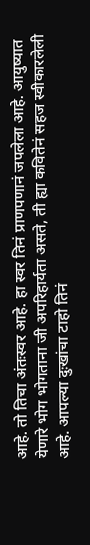आहे. तो तिचा अंतःस्वर आहे. हा स्वर तिनं प्राणपणानं जपलेला आहे. आयुष्यात येणारे भोग भोगताना जी अपरिहार्यता असते, ती ह्या कवितेनं सहज स्वीकारलेली आहे. आपल्या दुःखांचा टाहो तिनं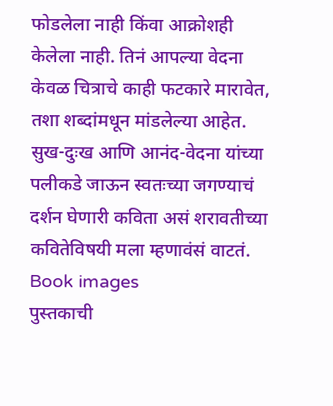फोडलेला नाही किंवा आक्रोशही केलेला नाही. तिनं आपल्या वेदना केवळ चित्राचे काही फटकारे मारावेत, तशा शब्दांमधून मांडलेल्या आहेत. सुख-दुःख आणि आनंद-वेदना यांच्या पलीकडे जाऊन स्वतःच्या जगण्याचं दर्शन घेणारी कविता असं शरावतीच्या कवितेविषयी मला म्हणावंसं वाटतं.
Book images
पुस्तकाची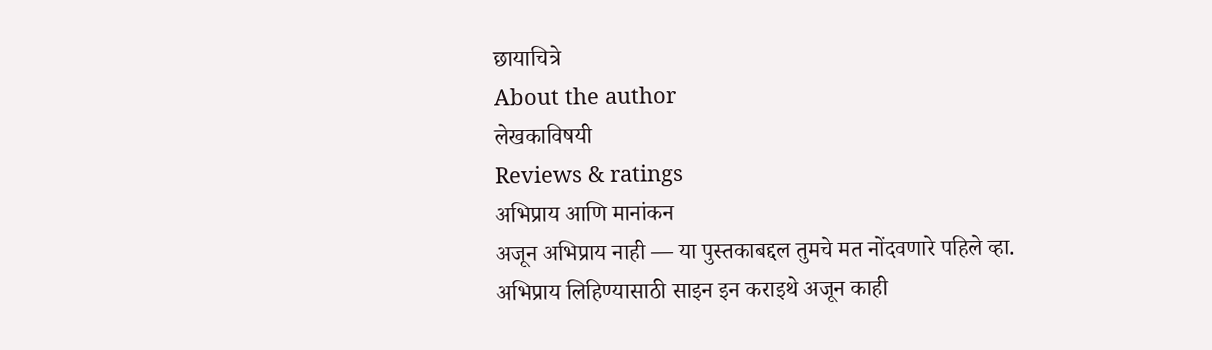छायाचित्रे
About the author
लेखकाविषयी
Reviews & ratings
अभिप्राय आणि मानांकन
अजून अभिप्राय नाही — या पुस्तकाबद्दल तुमचे मत नोंदवणारे पहिले व्हा.
अभिप्राय लिहिण्यासाठी साइन इन कराइथे अजून काही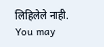लिहिलेले नाही.
You may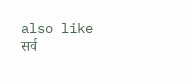also like
सर्व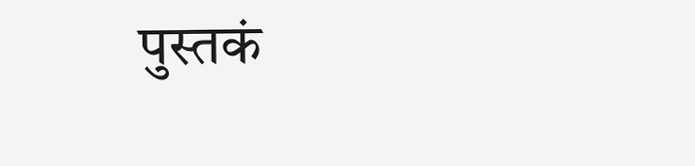पुस्तकं